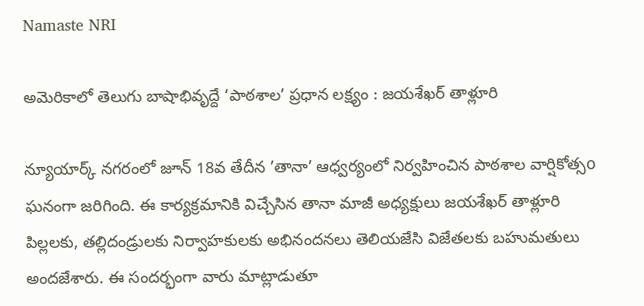Namaste NRI

అమెరికాలో తెలుగు బాషాభివృద్దే ‘పాఠశాల’ ప్రధాన లక్ష్యం : జయశేఖర్ తాళ్లూరి

న్యూయార్క్ నగరంలో జూన్ 18వ తేదీన ’తానా’ ఆధ్వర్యంలో నిర్వహించిన పాఠశాల వార్షికోత్సo ఘనంగా జరిగింది. ఈ కార్యక్రమానికి విచ్చేసిన తానా మాజీ అధ్యక్షులు జయశేఖర్ తాళ్లూరి పిల్లలకు, తల్లిదండ్రులకు నిర్వాహకులకు అభినందనలు తెలియజేసి విజేతలకు బహుమతులు అందజేశారు. ఈ సందర్భంగా వారు మాట్లాడుతూ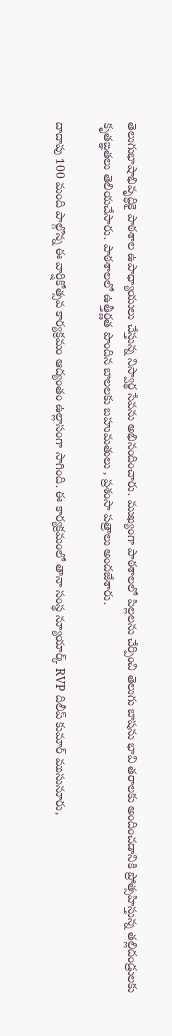తెలుగుభాషాభివృద్ధికై పాఠశాల ఉపాధ్యాయులు చేస్తున్న నిస్వార్థ సేవను అభినందించారు. ముఖ్యంగా పాఠశాలలో పిల్లలను చేర్పించి తెలుగు బాషను భావి తరాలకు అందించడానికి ప్రోత్సహిస్తున్న తల్లిదండ్రులకు కృతఙ్ఞతలు తెలియచేసారు. పాఠశాలలో ఉత్తీర్ణత పొందిన బాలలకు బహుమతులు , ప్రశంసా పత్రాలు అందజేశారు.

దాదాపు 100 మంది పాల్గొన్న ఈ వార్షికోత్సవ కార్యక్రమం ఆద్యంతం ఉల్లాసంగా సాగింది. ఈ కార్యక్రమంలో తానా సంస్థ న్యూయార్క్ RVP దిలీప్ కుమార్ ముసునూరు,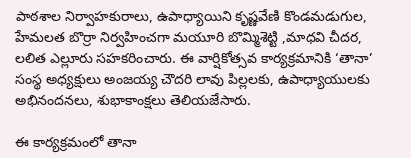పాఠశాల నిర్వాహకురాలు, ఉపాధ్యాయిని కృష్ణవేణి కొండమడుగుల, హేమలత బొర్రా నిర్వహించగా మయూరి బొమ్మిశెట్టి ,మాధవి చీదర, లలిత ఎల్లూరు సహకరించారు. ఈ వార్షికోత్సవ కార్యక్రమానికి ‘తానా’ సంస్థ అధ్యక్షులు అంజయ్య చౌదరి లావు పిల్లలకు, ఉపాధ్యాయులకు అభినందనలు, శుభాకాంక్షలు తెలియజేసారు.

ఈ కార్యక్రమంలో తానా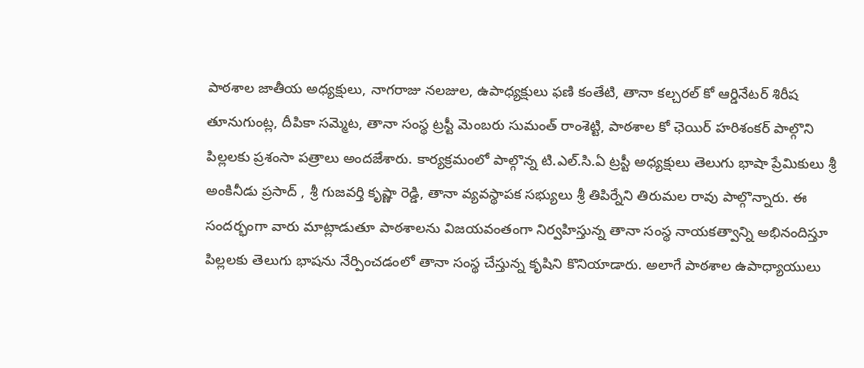పాఠశాల జాతీయ అధ్యక్షులు, నాగరాజు నలజుల, ఉపాధ్యక్షులు ఫణి కంతేటి, తానా కల్చరల్ కో ఆర్డినేటర్ శిరీష తూనుగుంట్ల, దీపికా సమ్మెట, తానా సంస్థ ట్రస్టీ మెంబరు సుమంత్ రాంశెట్టి, పాఠశాల కో ఛెయిర్ హరిశంకర్ పాల్గొని పిల్లలకు ప్రశంసా పత్రాలు అందజేశారు. కార్యక్రమంలో పాల్గొన్న టి.ఎల్.సి.ఏ ట్రస్టీ అధ్యక్షులు తెలుగు భాషా ప్రేమికులు శ్రీ అంకినీడు ప్రసాద్ , శ్రీ గుజవర్తి కృష్ణా రెడ్డి, తానా వ్యవస్థాపక సభ్యులు శ్రీ తిపిర్నేని తిరుమల రావు పాల్గొన్నారు. ఈ సందర్భంగా వారు మాట్లాడుతూ పాఠశాలను విజయవంతంగా నిర్వహిస్తున్న తానా సంస్థ నాయకత్వాన్ని అభినందిస్తూ పిల్లలకు తెలుగు భాషను నేర్పించడంలో తానా సంస్థ చేస్తున్న కృషిని కొనియాడారు. అలాగే పాఠశాల ఉపాధ్యాయులు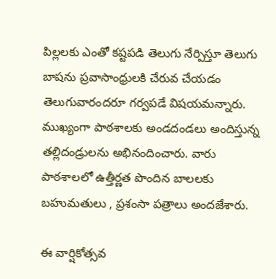పిల్లలకు ఎంతో కష్టపడి తెలుగు నేర్పిస్తూ తెలుగు బాషను ప్రవాసాంధ్రులకి చేరువ చేయడం తెలుగువారందరూ గర్వపడే విషయమన్నారు. ముఖ్యంగా పాఠశాలకు అండదండలు అందిస్తున్న తల్లిదండ్రులను అభినందించారు. వారు పాఠశాలలో ఉత్తీర్ణత పొందిన బాలలకు బహుమతులు , ప్రశంసా పత్రాలు అందజేశారు.

ఈ వార్షికోత్సవ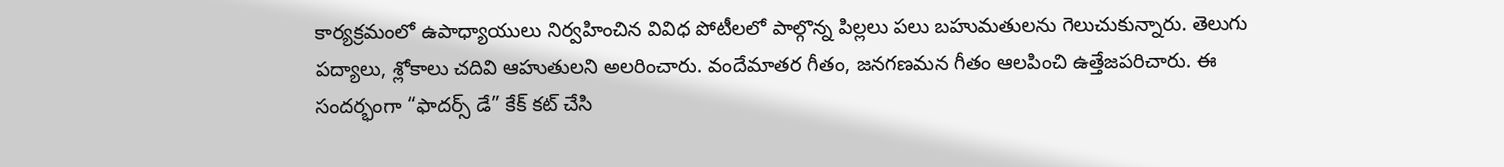కార్యక్రమంలో ఉపాధ్యాయులు నిర్వహించిన వివిధ పోటీలలో పాల్గొన్న పిల్లలు పలు బహుమతులను గెలుచుకున్నారు. తెలుగు పద్యాలు, శ్లోకాలు చదివి ఆహుతులని అలరించారు. వందేమాతర గీతం, జనగణమన గీతం ఆలపించి ఉత్తేజపరిచారు. ఈ సందర్భంగా “ఫాదర్స్ డే” కేక్ కట్ చేసి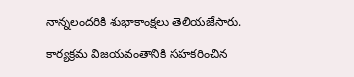నాన్నలందరికి శుభాకాంక్షలు తెలియజేసారు.

కార్యక్రమ విజయవంతానికి సహకరించిన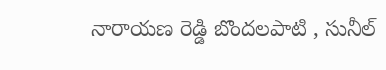నారాయణ రెడ్డి బొందలపాటి , సునీల్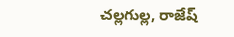చల్లగుల్ల, రాజేష్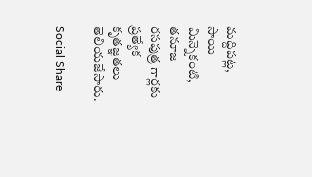మద్దిపట్ల, సాయి మిన్నెకంటి, తనూజ రసపుత్ర గార్లకు ప్రత్యేక కృతజ్ఞతలు తెలియజేసారు.

Social Share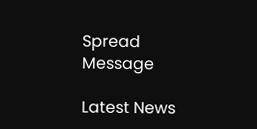Spread Message

Latest News